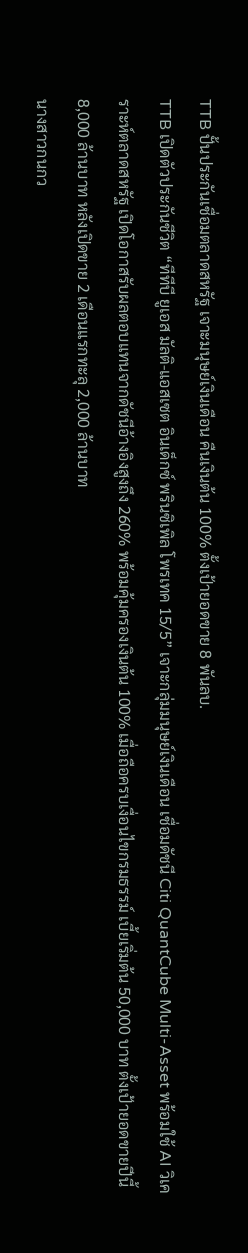TTB ปั้นประกันเชื่อมตลาดสหรัฐ เจาะมนุษย์เงินเดือน คืนเงินต้น 100% ตั้งเป้ายอดขาย 8 พันลบ.
TTB เปิดตัวประกันชีวิต “ทีทีบี ยูเอส มัลติ-แอสเซต อินเด็กซ์ พรินซิเพิล โพรเทค 15/5” เจาะกลุ่มมนุษย์เงินเดือน เชื่อมดัชนี Citi QuantCube Multi-Asset พร้อมใช้ AI วิเคราะห์ตลาดสหรัฐ เปิดโอกาสรับผลตอบแทนจากดัชนีอ้างอิงสูงถึง 260% พร้อมคุ้มครองเงินต้น 100% เมื่อถือครบเงื่อนไขกรมธรรม์ เบี้ยเริ่มต้น 50,000 บาท ตั้งเป้ายอดขายปีนี้ 8,000 ล้านบาท หลังเปิดขาย 2 เดือนแรกทะลุ 2,000 ล้านบาท
นางสาวกนกว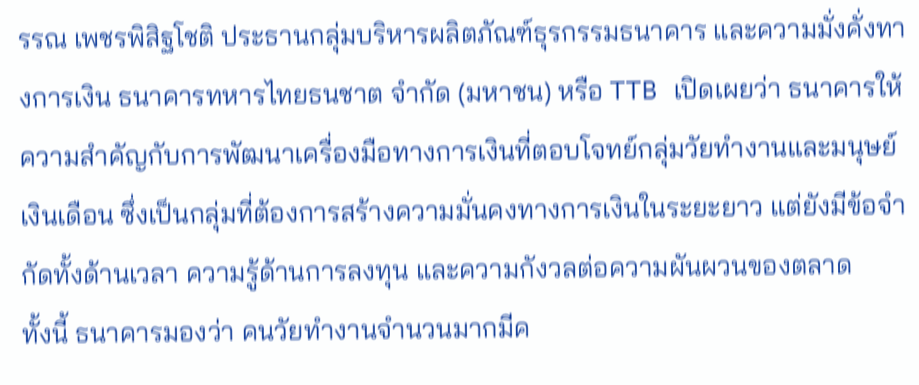รรณ เพชรพิสิฐโชติ ประธานกลุ่มบริหารผลิตภัณฑ์ธุรกรรมธนาคาร และความมั่งคั่งทางการเงิน ธนาคารทหารไทยธนชาต จำกัด (มหาชน) หรือ TTB เปิดเผยว่า ธนาคารให้ความสำคัญกับการพัฒนาเครื่องมือทางการเงินที่ตอบโจทย์กลุ่มวัยทำงานและมนุษย์เงินเดือน ซึ่งเป็นกลุ่มที่ต้องการสร้างความมั่นคงทางการเงินในระยะยาว แต่ยังมีข้อจำกัดทั้งด้านเวลา ความรู้ด้านการลงทุน และความกังวลต่อความผันผวนของตลาด
ทั้งนี้ ธนาคารมองว่า คนวัยทำงานจำนวนมากมีค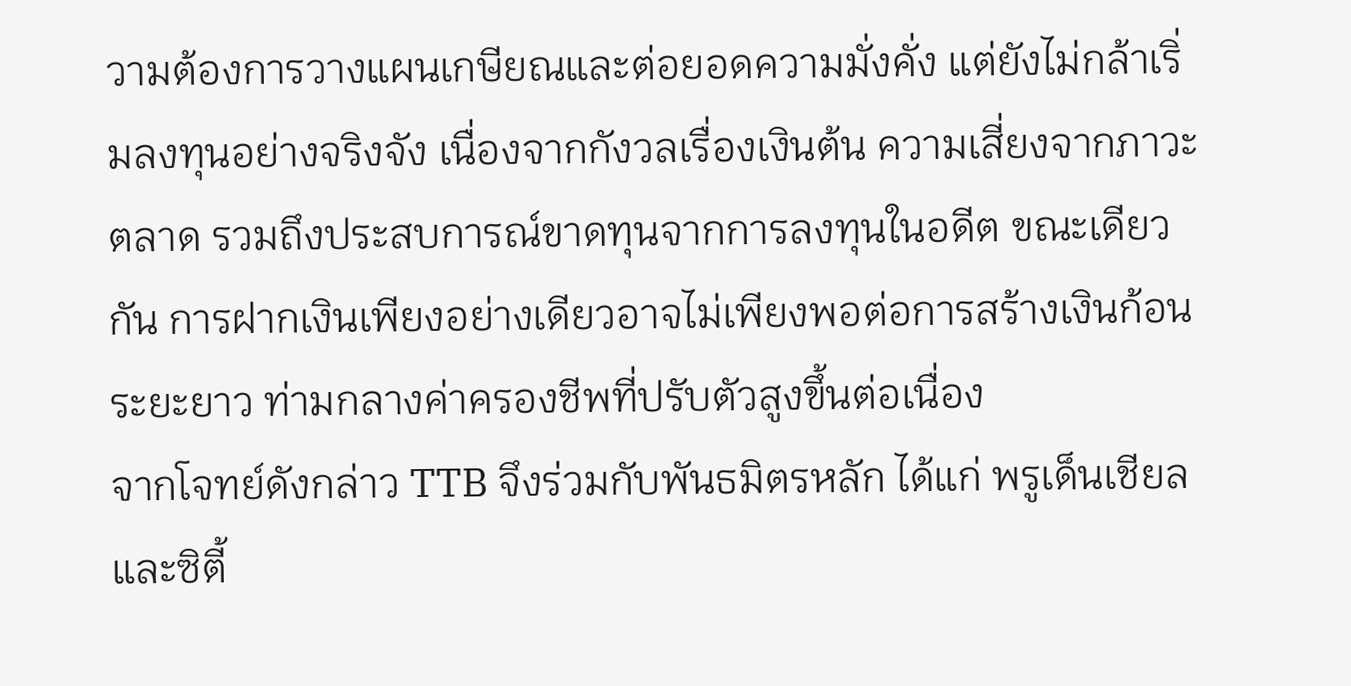วามต้องการวางแผนเกษียณและต่อยอดความมั่งคั่ง แต่ยังไม่กล้าเริ่มลงทุนอย่างจริงจัง เนื่องจากกังวลเรื่องเงินต้น ความเสี่ยงจากภาวะตลาด รวมถึงประสบการณ์ขาดทุนจากการลงทุนในอดีต ขณะเดียวกัน การฝากเงินเพียงอย่างเดียวอาจไม่เพียงพอต่อการสร้างเงินก้อนระยะยาว ท่ามกลางค่าครองชีพที่ปรับตัวสูงขึ้นต่อเนื่อง
จากโจทย์ดังกล่าว TTB จึงร่วมกับพันธมิตรหลัก ได้แก่ พรูเด็นเชียล และซิตี้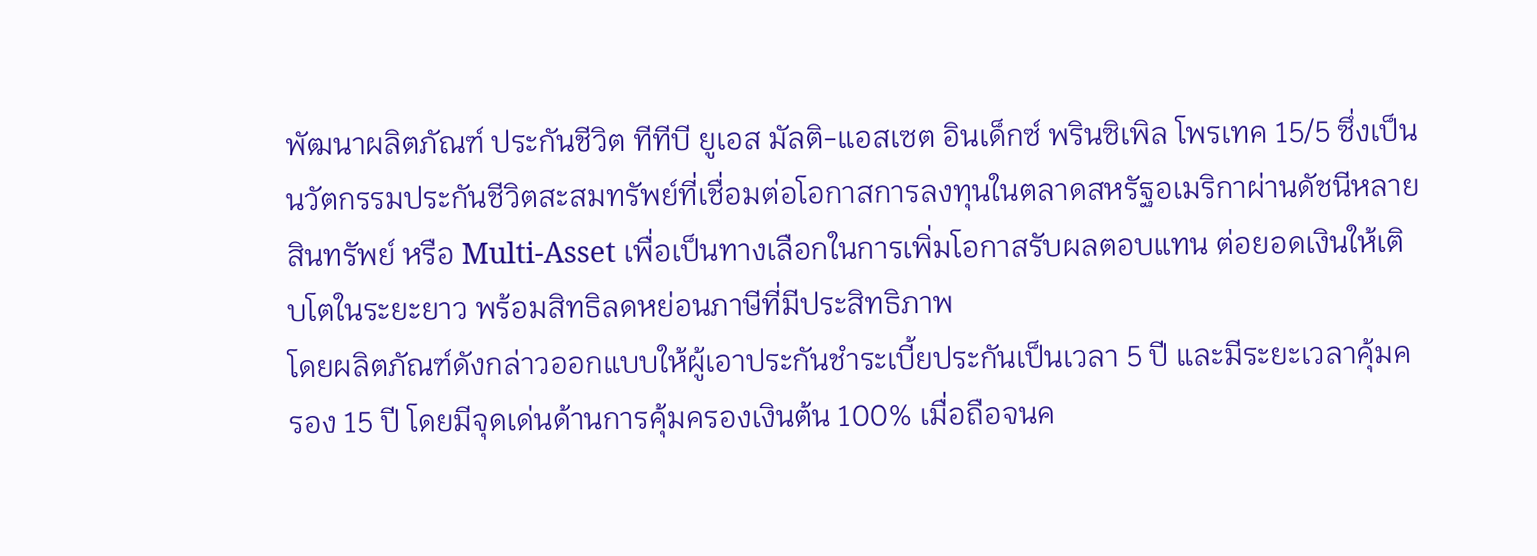พัฒนาผลิตภัณฑ์ ประกันชีวิต ทีทีบี ยูเอส มัลติ-แอสเซต อินเด็กซ์ พรินซิเพิล โพรเทค 15/5 ซึ่งเป็นนวัตกรรมประกันชีวิตสะสมทรัพย์ที่เชื่อมต่อโอกาสการลงทุนในตลาดสหรัฐอเมริกาผ่านดัชนีหลายสินทรัพย์ หรือ Multi-Asset เพื่อเป็นทางเลือกในการเพิ่มโอกาสรับผลตอบแทน ต่อยอดเงินให้เติบโตในระยะยาว พร้อมสิทธิลดหย่อนภาษีที่มีประสิทธิภาพ
โดยผลิตภัณฑ์ดังกล่าวออกแบบให้ผู้เอาประกันชำระเบี้ยประกันเป็นเวลา 5 ปี และมีระยะเวลาคุ้มครอง 15 ปี โดยมีจุดเด่นด้านการคุ้มครองเงินต้น 100% เมื่อถือจนค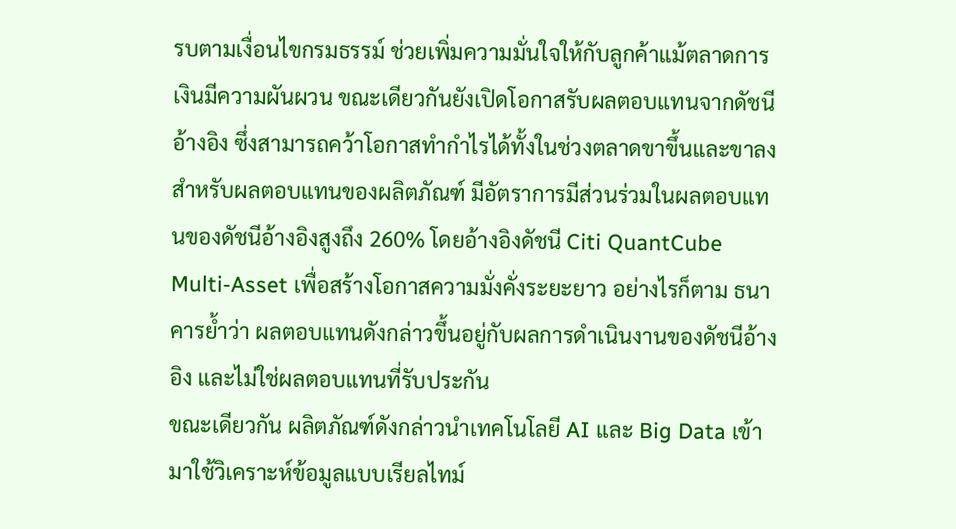รบตามเงื่อนไขกรมธรรม์ ช่วยเพิ่มความมั่นใจให้กับลูกค้าแม้ตลาดการเงินมีความผันผวน ขณะเดียวกันยังเปิดโอกาสรับผลตอบแทนจากดัชนีอ้างอิง ซึ่งสามารถคว้าโอกาสทำกำไรได้ทั้งในช่วงตลาดขาขึ้นและขาลง
สำหรับผลตอบแทนของผลิตภัณฑ์ มีอัตราการมีส่วนร่วมในผลตอบแทนของดัชนีอ้างอิงสูงถึง 260% โดยอ้างอิงดัชนี Citi QuantCube Multi-Asset เพื่อสร้างโอกาสความมั่งคั่งระยะยาว อย่างไรก็ตาม ธนาคารย้ำว่า ผลตอบแทนดังกล่าวขึ้นอยู่กับผลการดำเนินงานของดัชนีอ้างอิง และไม่ใช่ผลตอบแทนที่รับประกัน
ขณะเดียวกัน ผลิตภัณฑ์ดังกล่าวนำเทคโนโลยี AI และ Big Data เข้ามาใช้วิเคราะห์ข้อมูลแบบเรียลไทม์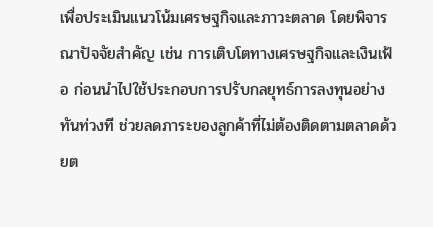เพื่อประเมินแนวโน้มเศรษฐกิจและภาวะตลาด โดยพิจารณาปัจจัยสำคัญ เช่น การเติบโตทางเศรษฐกิจและเงินเฟ้อ ก่อนนำไปใช้ประกอบการปรับกลยุทธ์การลงทุนอย่างทันท่วงที ช่วยลดภาระของลูกค้าที่ไม่ต้องติดตามตลาดด้วยต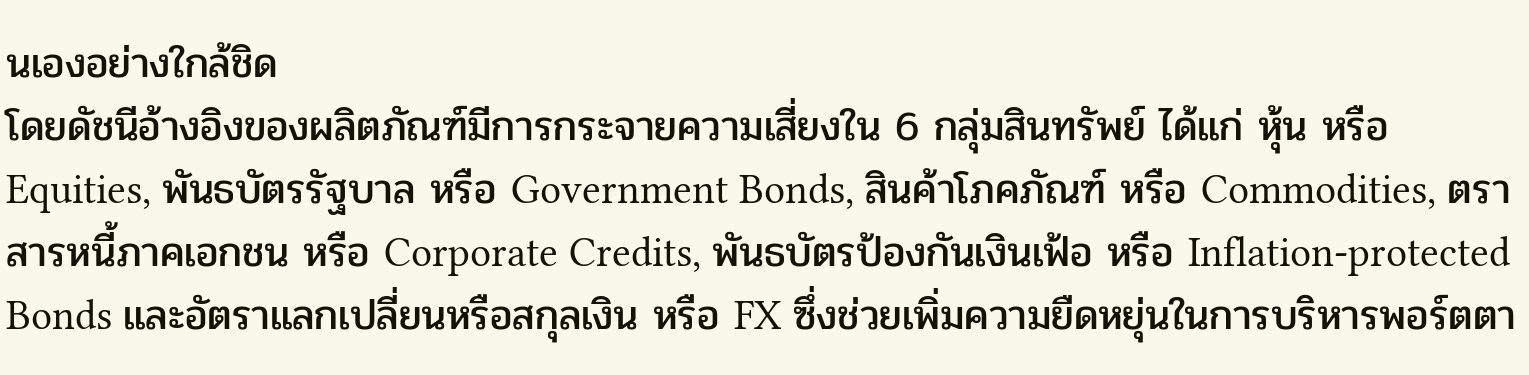นเองอย่างใกล้ชิด
โดยดัชนีอ้างอิงของผลิตภัณฑ์มีการกระจายความเสี่ยงใน 6 กลุ่มสินทรัพย์ ได้แก่ หุ้น หรือ Equities, พันธบัตรรัฐบาล หรือ Government Bonds, สินค้าโภคภัณฑ์ หรือ Commodities, ตราสารหนี้ภาคเอกชน หรือ Corporate Credits, พันธบัตรป้องกันเงินเฟ้อ หรือ Inflation-protected Bonds และอัตราแลกเปลี่ยนหรือสกุลเงิน หรือ FX ซึ่งช่วยเพิ่มความยืดหยุ่นในการบริหารพอร์ตตา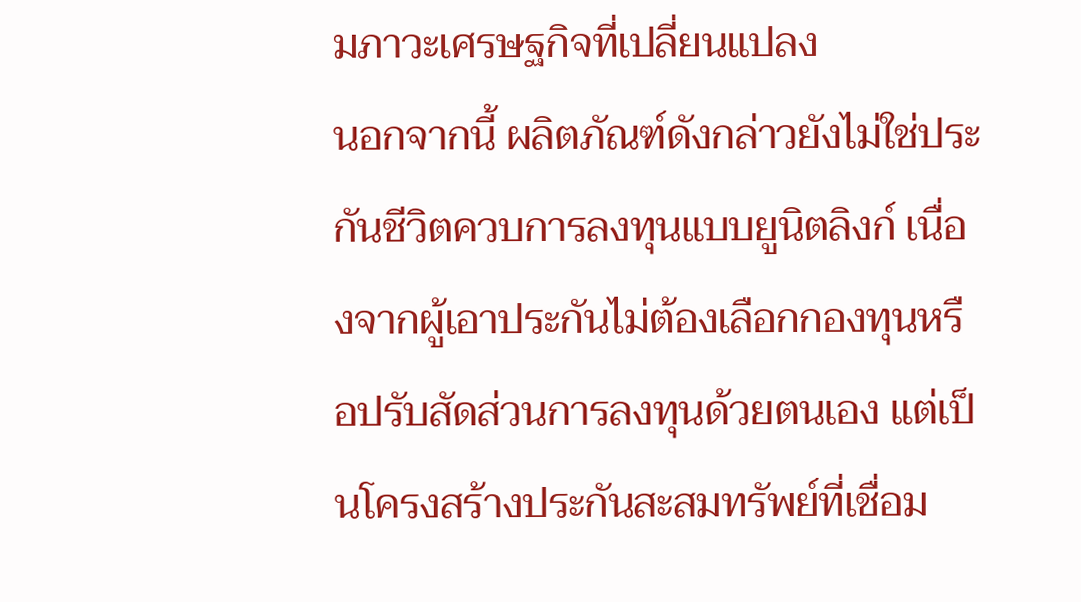มภาวะเศรษฐกิจที่เปลี่ยนแปลง
นอกจากนี้ ผลิตภัณฑ์ดังกล่าวยังไม่ใช่ประกันชีวิตควบการลงทุนแบบยูนิตลิงก์ เนื่องจากผู้เอาประกันไม่ต้องเลือกกองทุนหรือปรับสัดส่วนการลงทุนด้วยตนเอง แต่เป็นโครงสร้างประกันสะสมทรัพย์ที่เชื่อม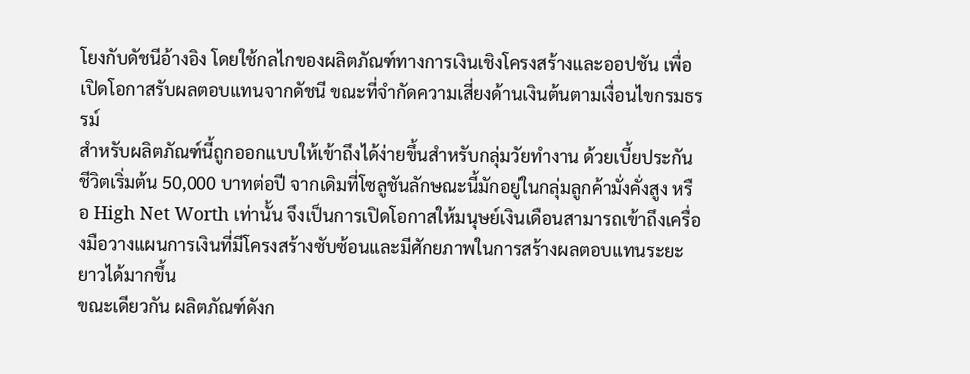โยงกับดัชนีอ้างอิง โดยใช้กลไกของผลิตภัณฑ์ทางการเงินเชิงโครงสร้างและออปชัน เพื่อเปิดโอกาสรับผลตอบแทนจากดัชนี ขณะที่จำกัดความเสี่ยงด้านเงินต้นตามเงื่อนไขกรมธรรม์
สำหรับผลิตภัณฑ์นี้ถูกออกแบบให้เข้าถึงได้ง่ายขึ้นสำหรับกลุ่มวัยทำงาน ด้วยเบี้ยประกันชีวิตเริ่มต้น 50,000 บาทต่อปี จากเดิมที่โซลูชันลักษณะนี้มักอยู่ในกลุ่มลูกค้ามั่งคั่งสูง หรือ High Net Worth เท่านั้น จึงเป็นการเปิดโอกาสให้มนุษย์เงินเดือนสามารถเข้าถึงเครื่องมือวางแผนการเงินที่มีโครงสร้างซับซ้อนและมีศักยภาพในการสร้างผลตอบแทนระยะยาวได้มากขึ้น
ขณะเดียวกัน ผลิตภัณฑ์ดังก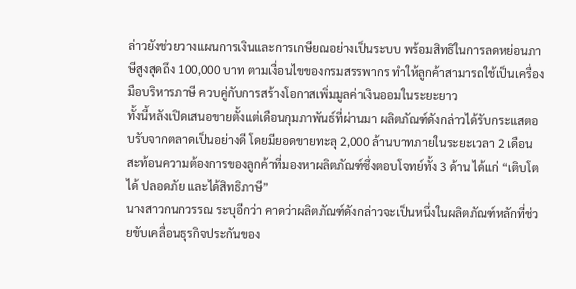ล่าวยังช่วยวางแผนการเงินและการเกษียณอย่างเป็นระบบ พร้อมสิทธิในการลดหย่อนภาษีสูงสุดถึง 100,000 บาท ตามเงื่อนไขของกรมสรรพากร ทำให้ลูกค้าสามารถใช้เป็นเครื่องมือบริหารภาษี ควบคู่กับการสร้างโอกาสเพิ่มมูลค่าเงินออมในระยะยาว
ทั้งนี้หลังเปิดเสนอขายตั้งแต่เดือนกุมภาพันธ์ที่ผ่านมา ผลิตภัณฑ์ดังกล่าวได้รับกระแสตอบรับจากตลาดเป็นอย่างดี โดยมียอดขายทะลุ 2,000 ล้านบาทภายในระยะเวลา 2 เดือน สะท้อนความต้องการของลูกค้าที่มองหาผลิตภัณฑ์ซึ่งตอบโจทย์ทั้ง 3 ด้าน ได้แก่ “เติบโตได้ ปลอดภัย และได้สิทธิภาษี”
นางสาวกนกวรรณ ระบุอีกว่า คาดว่าผลิตภัณฑ์ดังกล่าวจะเป็นหนึ่งในผลิตภัณฑ์หลักที่ช่วยขับเคลื่อนธุรกิจประกันของ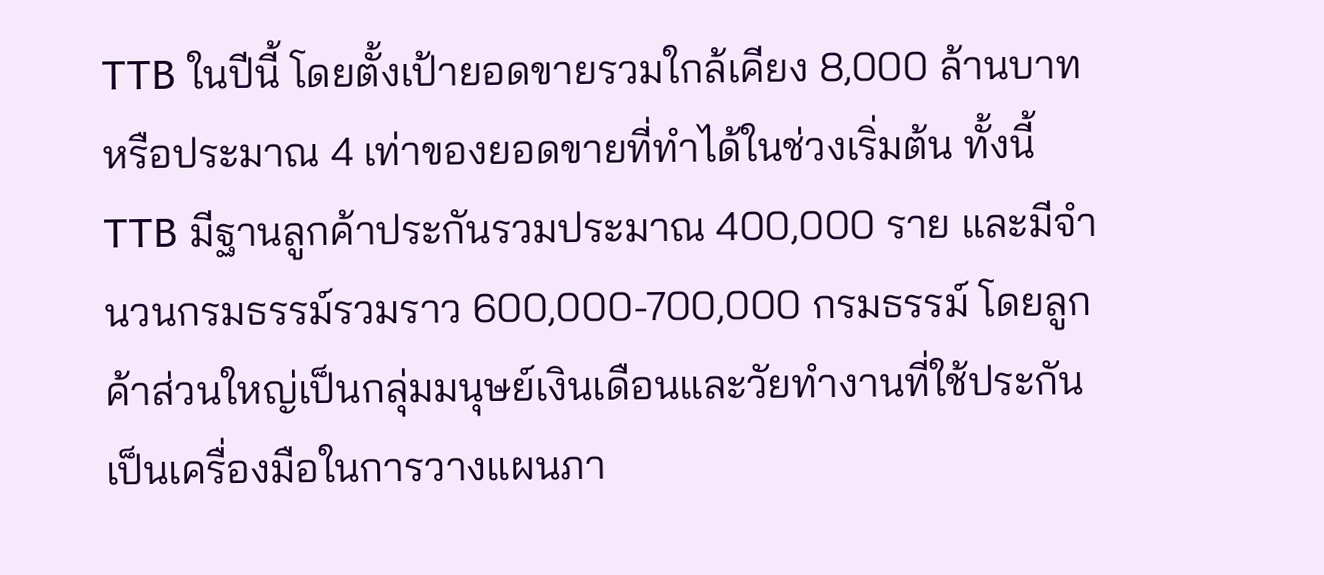TTB ในปีนี้ โดยตั้งเป้ายอดขายรวมใกล้เคียง 8,000 ล้านบาท หรือประมาณ 4 เท่าของยอดขายที่ทำได้ในช่วงเริ่มต้น ทั้งนี้ TTB มีฐานลูกค้าประกันรวมประมาณ 400,000 ราย และมีจำนวนกรมธรรม์รวมราว 600,000-700,000 กรมธรรม์ โดยลูกค้าส่วนใหญ่เป็นกลุ่มมนุษย์เงินเดือนและวัยทำงานที่ใช้ประกันเป็นเครื่องมือในการวางแผนภา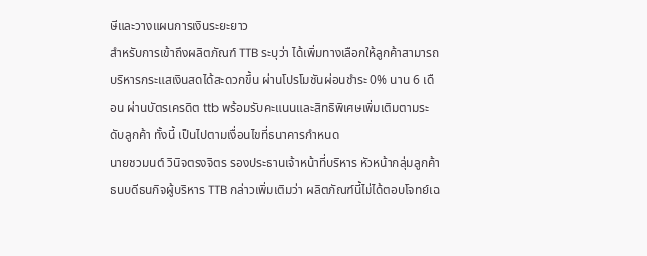ษีและวางแผนการเงินระยะยาว
สำหรับการเข้าถึงผลิตภัณฑ์ TTB ระบุว่า ได้เพิ่มทางเลือกให้ลูกค้าสามารถบริหารกระแสเงินสดได้สะดวกขึ้น ผ่านโปรโมชันผ่อนชำระ 0% นาน 6 เดือน ผ่านบัตรเครดิต ttb พร้อมรับคะแนนและสิทธิพิเศษเพิ่มเติมตามระดับลูกค้า ทั้งนี้ เป็นไปตามเงื่อนไขที่ธนาคารกำหนด
นายชวมนต์ วินิจตรงจิตร รองประธานเจ้าหน้าที่บริหาร หัวหน้ากลุ่มลูกค้าธนบดีธนกิจผู้บริหาร TTB กล่าวเพิ่มเติมว่า ผลิตภัณฑ์นี้ไม่ได้ตอบโจทย์เฉ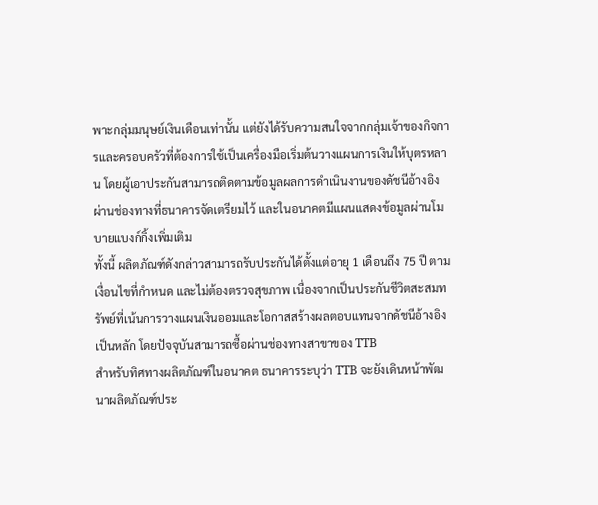พาะกลุ่มมนุษย์เงินเดือนเท่านั้น แต่ยังได้รับความสนใจจากกลุ่มเจ้าของกิจการและครอบครัวที่ต้องการใช้เป็นเครื่องมือเริ่มต้นวางแผนการเงินให้บุตรหลาน โดยผู้เอาประกันสามารถติดตามข้อมูลผลการดำเนินงานของดัชนีอ้างอิงผ่านช่องทางที่ธนาคารจัดเตรียมไว้ และในอนาคตมีแผนแสดงข้อมูลผ่านโมบายแบงก์กิ้งเพิ่มเติม
ทั้งนี้ ผลิตภัณฑ์ดังกล่าวสามารถรับประกันได้ตั้งแต่อายุ 1 เดือนถึง 75 ปี ตามเงื่อนไขที่กำหนด และไม่ต้องตรวจสุขภาพ เนื่องจากเป็นประกันชีวิตสะสมทรัพย์ที่เน้นการวางแผนเงินออมและโอกาสสร้างผลตอบแทนจากดัชนีอ้างอิงเป็นหลัก โดยปัจจุบันสามารถซื้อผ่านช่องทางสาขาของ TTB
สำหรับทิศทางผลิตภัณฑ์ในอนาคต ธนาคารระบุว่า TTB จะยังเดินหน้าพัฒนาผลิตภัณฑ์ประ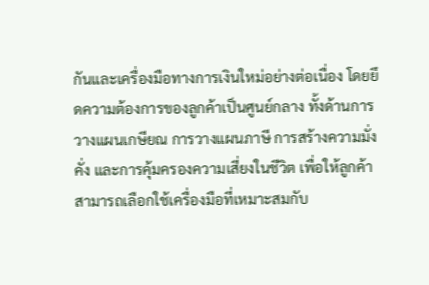กันและเครื่องมือทางการเงินใหม่อย่างต่อเนื่อง โดยยึดความต้องการของลูกค้าเป็นศูนย์กลาง ทั้งด้านการวางแผนเกษียณ การวางแผนภาษี การสร้างความมั่งคั่ง และการคุ้มครองความเสี่ยงในชีวิต เพื่อให้ลูกค้าสามารถเลือกใช้เครื่องมือที่เหมาะสมกับ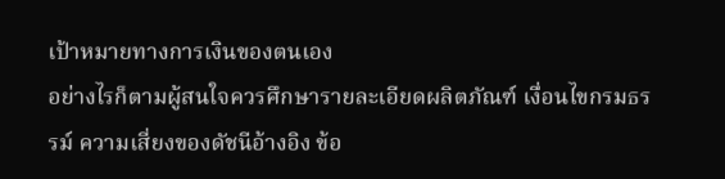เป้าหมายทางการเงินของตนเอง
อย่างไรก็ตามผู้สนใจควรศึกษารายละเอียดผลิตภัณฑ์ เงื่อนไขกรมธรรม์ ความเสี่ยงของดัชนีอ้างอิง ข้อ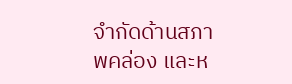จำกัดด้านสภาพคล่อง และห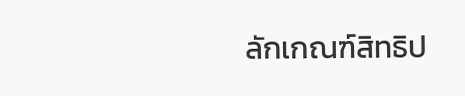ลักเกณฑ์สิทธิป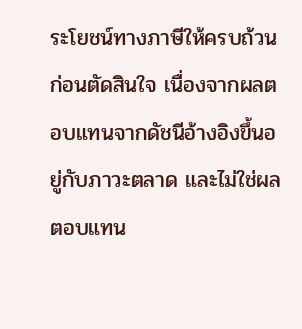ระโยชน์ทางภาษีให้ครบถ้วนก่อนตัดสินใจ เนื่องจากผลตอบแทนจากดัชนีอ้างอิงขึ้นอยู่กับภาวะตลาด และไม่ใช่ผลตอบแทน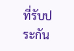ที่รับประกัน